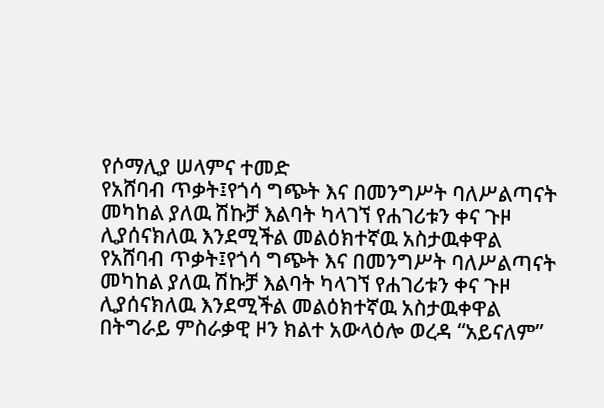የሶማሊያ ሠላምና ተመድ
የአሸባብ ጥቃት፤የጎሳ ግጭት እና በመንግሥት ባለሥልጣናት መካከል ያለዉ ሽኩቻ እልባት ካላገኘ የሐገሪቱን ቀና ጉዞ ሊያሰናክለዉ እንደሚችል መልዕክተኛዉ አስታዉቀዋል
የአሸባብ ጥቃት፤የጎሳ ግጭት እና በመንግሥት ባለሥልጣናት መካከል ያለዉ ሽኩቻ እልባት ካላገኘ የሐገሪቱን ቀና ጉዞ ሊያሰናክለዉ እንደሚችል መልዕክተኛዉ አስታዉቀዋል
በትግራይ ምስራቃዊ ዞን ክልተ አውላዕሎ ወረዳ “አይናለም”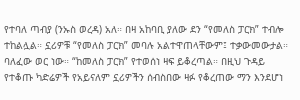የተባለ ጣብያ (ንኡስ ወረዳ) አለ። በዛ አከባቢ ያለው ደን “የመለስ ፓርክ” ተብሎ ተከልሏል። ኗሪዎቹ “የመለስ ፓርክ” መባሉ አልተዋጠላቸውም፤ ተቃውመውታል። ባለፈው ወር ነው። “ከመለስ ፓርክ” የተወሰነ ዛፍ ይቆረጣል። በዚህ ጉዳይ የተቆጡ ካድሬዎች የአይናለም ኗሪዎችን ሰብስበው ዛፉ የቆረጠው ማን እንደሆነ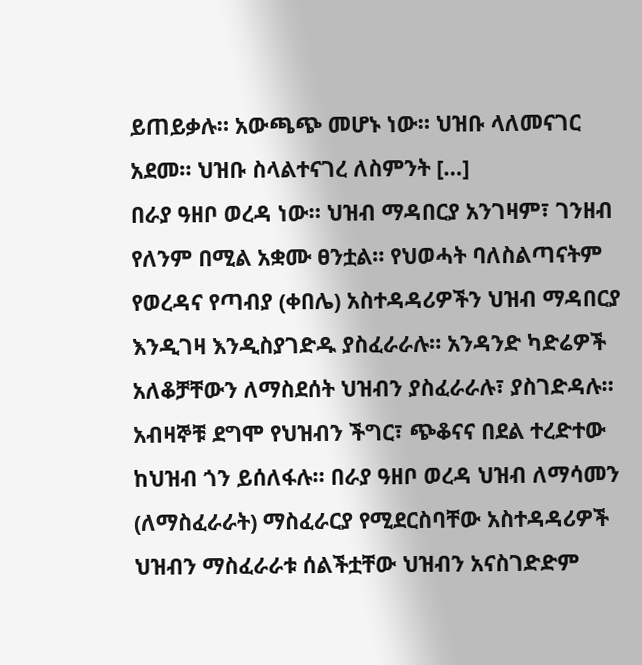ይጠይቃሉ። አውጫጭ መሆኑ ነው። ህዝቡ ላለመናገር አደመ። ህዝቡ ስላልተናገረ ለስምንት […]
በራያ ዓዘቦ ወረዳ ነው። ህዝብ ማዳበርያ አንገዛም፣ ገንዘብ የለንም በሚል አቋሙ ፀንቷል። የህወሓት ባለስልጣናትም የወረዳና የጣብያ (ቀበሌ) አስተዳዳሪዎችን ህዝብ ማዳበርያ እንዲገዛ እንዲስያገድዱ ያስፈራራሉ። አንዳንድ ካድሬዎች አለቆቻቸውን ለማስደሰት ህዝብን ያስፈራራሉ፣ ያስገድዳሉ። አብዛኞቹ ደግሞ የህዝብን ችግር፣ ጭቆናና በደል ተረድተው ከህዝብ ጎን ይሰለፋሉ። በራያ ዓዘቦ ወረዳ ህዝብ ለማሳመን (ለማስፈራራት) ማስፈራርያ የሚደርስባቸው አስተዳዳሪዎች ህዝብን ማስፈራራቱ ሰልችቷቸው ህዝብን አናስገድድም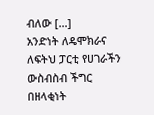ብለው […]
አንድነት ለዴሞክራና ለፍትህ ፓርቲ የሀገራችን ውስብስብ ችግር በዘላቂነት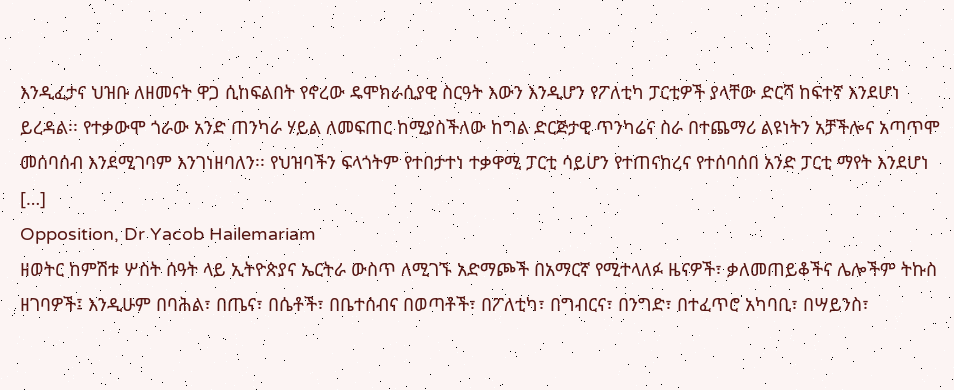እንዲፈታና ህዝቡ ለዘመናት ዋጋ ሲከፍልበት የኖረው ዴሞክራሲያዊ ስርዓት እውን እንዲሆን የፖለቲካ ፓርቲዎች ያላቸው ድርሻ ከፍተኛ እንደሆነ ይረዳል፡፡ የተቃውሞ ጎራው አንድ ጠንካራ ሃይል ለመፍጠር ከሚያስችለው ከግል ድርጅታዊ ጥንካሬና ስራ በተጨማሪ ልዩነትን አቻችሎና አጣጥሞ መሰባሰብ እንደሚገባም እንገነዘባለን፡፡ የህዝባችን ፍላጎትም የተበታተነ ተቃዋሚ ፓርቲ ሳይሆን የተጠናከረና የተሰባሰበ አንድ ፓርቲ ማየት እንደሆነ […]
Opposition, Dr Yacob Hailemariam
ዘወትር ከምሽቱ ሦስት ሰዓት ላይ ኢትዮጵያና ኤርትራ ውስጥ ለሚገኙ አድማጮች በአማርኛ የሚተላለፉ ዜናዎች፣ ቃለመጠይቆችና ሌሎችም ትኩስ ዘገባዎች፤ እንዲሁም በባሕል፣ በጤና፣ በሴቶች፣ በቤተሰብና በወጣቶች፣ በፖለቲካ፣ በግብርና፣ በንግድ፣ በተፈጥሮ አካባቢ፣ በሣይንስ፣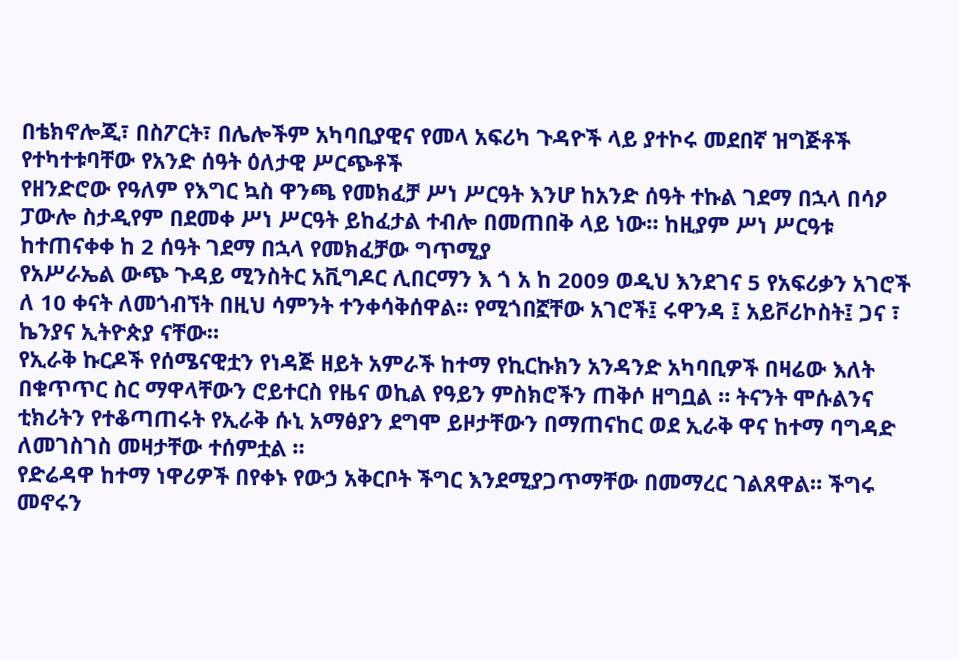በቴክኖሎጂ፣ በስፖርት፣ በሌሎችም አካባቢያዊና የመላ አፍሪካ ጉዳዮች ላይ ያተኮሩ መደበኛ ዝግጅቶች የተካተቱባቸው የአንድ ሰዓት ዕለታዊ ሥርጭቶች
የዘንድሮው የዓለም የእግር ኳስ ዋንጫ የመክፈቻ ሥነ ሥርዓት እንሆ ከአንድ ሰዓት ተኩል ገደማ በኋላ በሳዖ ፓውሎ ስታዲየም በደመቀ ሥነ ሥርዓት ይከፈታል ተብሎ በመጠበቅ ላይ ነው። ከዚያም ሥነ ሥርዓቱ ከተጠናቀቀ ከ 2 ሰዓት ገደማ በኋላ የመክፈቻው ግጥሚያ
የአሥራኤል ውጭ ጉዳይ ሚንስትር አቪግዶር ሊበርማን እ ጎ አ ከ 2009 ወዲህ እንደገና 5 የአፍሪቃን አገሮች ለ 10 ቀናት ለመጎብኘት በዚህ ሳምንት ተንቀሳቅሰዋል። የሚጎበኟቸው አገሮች፤ ሩዋንዳ ፤ አይቮሪኮስት፤ ጋና ፣ ኬንያና ኢትዮጵያ ናቸው።
የኢራቅ ኩርዶች የሰሜናዊቷን የነዳጅ ዘይት አምራች ከተማ የኪርኩክን አንዳንድ አካባቢዎች በዛሬው እለት በቁጥጥር ስር ማዋላቸውን ሮይተርስ የዜና ወኪል የዓይን ምስክሮችን ጠቅሶ ዘግቧል ። ትናንት ሞሱልንና ቲክሪትን የተቆጣጠሩት የኢራቅ ሱኒ አማፅያን ደግሞ ይዞታቸውን በማጠናከር ወደ ኢራቅ ዋና ከተማ ባግዳድ ለመገስገስ መዛታቸው ተሰምቷል ።
የድሬዳዋ ከተማ ነዋሪዎች በየቀኑ የውኃ አቅርቦት ችግር እንደሚያጋጥማቸው በመማረር ገልጸዋል። ችግሩ መኖሩን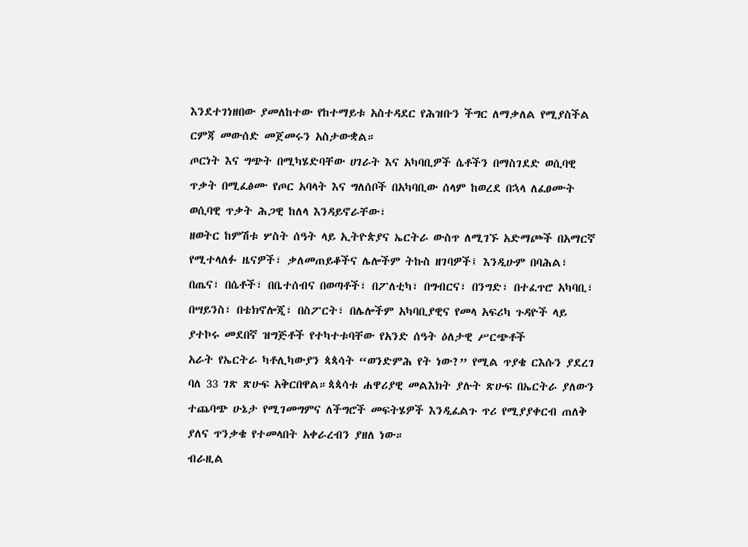እንደተገነዘበው ያመለከተው የከተማይቱ አስተዳደር የሕዝቡን ችግር ለማቃለል የሚያስችል ርምጃ መውሰድ መጀመሩን አስታውቋል።
ጦርነት እና ግጭት በሚካሄድባቸው ሀገራት እና አካባቢዎች ሴቶችን በማስገደድ ወሲባዊ ጥቃት በሚፈፅሙ የጦር አባላት እና ግለሰቦች በአካባቢው ሰላም ከወረደ በኋላ ለፈፀሙት ወሲባዊ ጥቃት ሕጋዊ ከለላ እንዳይኖራቸው፣
ዘወትር ከምሽቱ ሦስት ሰዓት ላይ ኢትዮጵያና ኤርትራ ውስጥ ለሚገኙ አድማጮች በአማርኛ የሚተላለፉ ዜናዎች፣ ቃለመጠይቆችና ሌሎችም ትኩስ ዘገባዎች፤ እንዲሁም በባሕል፣ በጤና፣ በሴቶች፣ በቤተሰብና በወጣቶች፣ በፖለቲካ፣ በግብርና፣ በንግድ፣ በተፈጥሮ አካባቢ፣ በሣይንስ፣ በቴክኖሎጂ፣ በስፖርት፣ በሌሎችም አካባቢያዊና የመላ አፍሪካ ጉዳዮች ላይ ያተኮሩ መደበኛ ዝግጅቶች የተካተቱባቸው የአንድ ሰዓት ዕለታዊ ሥርጭቶች
አራት የኤርትራ ካቶሊካውያን ጳጳሳት “ወንድምሕ የት ነው?” የሚል ጥያቄ ርእሱን ያደረገ ባለ 33 ገጽ ጽሁፍ አቅርበዋል።ጳጳሳቱ ሐዋሪያዊ መልእክት ያሉት ጽሁፍ በኤርትራ ያለውን ተጨባጭ ሁኔታ የሚገመግምና ለችግሮች መፍትሄዎች እንዲፈልጉ ጥሪ የሚያያቀርብ ጠለቅ ያለና ጥንቃቄ የተመላበት አቀራረብን ያዘለ ነው።
ብራዚል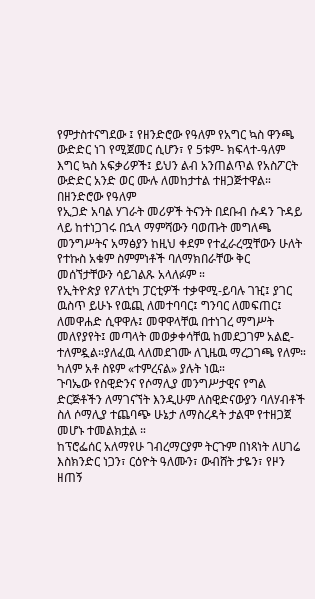የምታስተናግደው ፤ የዘንድሮው የዓለም የአግር ኳስ ዋንጫ ውድድር ነገ የሚጀመር ሲሆን፣ የ 5ቱም- ክፍላተ-ዓለም እግር ኳስ አፍቃሪዎች፤ ይህን ልብ አንጠልጥል የአስፖርት ውድድር አንድ ወር ሙሉ ለመከታተል ተዘጋጅተዋል። በዘንድሮው የዓለም
የኢጋድ አባል ሃገራት መሪዎች ትናንት በደቡብ ሱዳን ጉዳይ ላይ ከተነጋገሩ በኋላ ማምሻውን ባወጡት መግለጫ መንግሥትና አማፅያን ከዚህ ቀደም የተፈራረሟቸውን ሁለት የተኩስ አቁም ስምምነቶች ባለማክበራቸው ቅር መሰኘታቸውን ሳይገልጹ አላለፉም ።
የኢትዮጵያ የፖለቲካ ፓርቲዎች ተቃዋሚ-ይባሉ ገዢ፤ ያገር ዉስጥ ይሁኑ የዉጪ ለመተባባር፤ ግንባር ለመፍጠር፤ ለመዋሐድ ሲዋዋሉ፤ መዋዋላቸዉ በተነገረ ማግሥት መለየያየት፤ መጣላት መወቃቀሳቸዉ ከመደጋገም አልፎ-ተለምዷል።ያለፈዉ ላለመደገሙ ለጊዜዉ ማረጋገጫ የለም። ካለም አቶ ስዩም «ተምረናል» ያሉት ነዉ።
ጉባኤው የስዊድንና የሶማሊያ መንግሥታዊና የግል ድርጅቶችን ለማገናኘት እንዲሁም ለስዊድናውያን ባለሃብቶች ስለ ሶማሊያ ተጨባጭ ሁኔታ ለማስረዳት ታልሞ የተዘጋጀ መሆኑ ተመልክቷል ።
ከፕሮፌሰር አለማየሁ ገብረማርያም ትርጉም በነጻነት ለሀገሬ እስክንድር ነጋን፣ ርዕዮት ዓለሙን፣ ውብሸት ታዬን፣ የዞን ዘጠኝ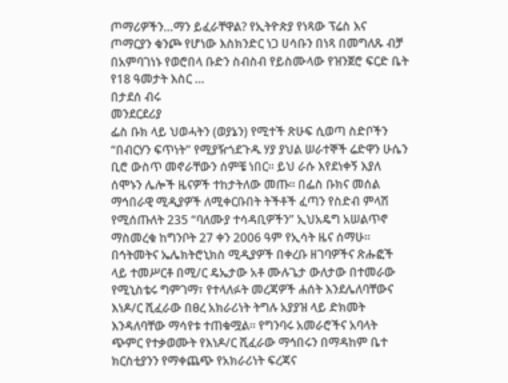ጦማሪዎችን…ማን ይፈራቸዋል? የኢትዮጵያ የነጻው ፕሬስ እና ጦማርያን ቁንጮ የሆነው እስክንድር ነጋ ሀሳቡን በነጻ በመግለጹ ብቻ በአምባገነኑ የወሮበላ ቡድን ስብስብ የይስሙላው የዝንጀሮ ፍርድ ቤት የ18 ዓመታት እስር …
በታደሰ ብሩ
መንደርደሪያ
ፌስ ቡክ ላይ ህወሓትን (ወያኔን) የሚተች ጽሁፍ ሲወጣ ስድቦችን “በብርሃን ፍጥነት” የሚያዥጎደጉዱ ሃያ ያህል ሠራተኞች ሬድዋን ሁሴን ቢሮ ውስጥ መኖራቸውን ሰምቼ ነበር። ይህ ራሱ እየደነቀኝ እያለ ሰሞኑን ሌሎች ዜናዎች ተከታትለው መጡ። በፌስ ቡክና መሰል ማኅበራዊ ሚዲያዎች ለሚቀርቡበት ትችቶች ፈጣን የስድብ ምላሽ የሚሰጡለት 235 “ባለሙያ ተሳዳቢዎችን” ኢህአዴግ አሠልጥኖ ማስመረቁ ከግንቦት 27 ቀን 2006 ዓም የኢሳት ዜና ሰማሁ።
በኅትመትና ኤሌክትሮኒክስ ሚዲያዎች በቀረቡ ዘገባዎችና ጽሑፎች ላይ ተመሥርቶ በሚ/ር ዴኤታው አቶ ሙሉጌታ ውለታው በተመራው የሚኒስቴሩ ግምገማ፣ የተላለፉት መረጃዎች ሐሰት እንደሌለባቸውና እነዶ/ር ሺፈራው በፀረ አክራሪነት ትግሉ አያያዝ ላይ ድክመት እንዳለባቸው ማሳየቱ ተጠቁሟል፡፡ የግንባሩ አመራሮችና አባላት ጭምር የተቃወሙት የእነዶ/ር ሺፈራው ማኅበሩን በማዳከም ቤተ ክርስቲያንን የማቀጨጭ የአክራሪነት ፍረጃና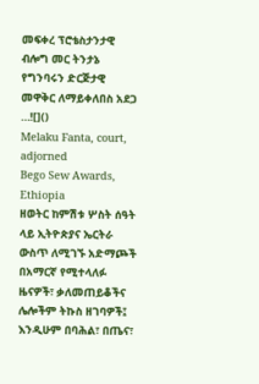መፍቀረ ፕሮቴስታንታዊ ብሎግ መር ትንታኔ የግንባሩን ድርጅታዊ መዋቅር ለማይቀለበስ አደጋ …![]()
Melaku Fanta, court, adjorned
Bego Sew Awards, Ethiopia
ዘወትር ከምሽቱ ሦስት ሰዓት ላይ ኢትዮጵያና ኤርትራ ውስጥ ለሚገኙ አድማጮች በአማርኛ የሚተላለፉ ዜናዎች፣ ቃለመጠይቆችና ሌሎችም ትኩስ ዘገባዎች፤ እንዲሁም በባሕል፣ በጤና፣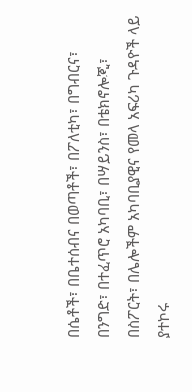በሴቶች፣ በቤተሰብና በወጣቶች፣ በፖለቲካ፣ በግብርና፣ በንግድ፣ በተፈጥሮ አካባቢ፣ በሣይንስ፣ በቴክኖሎጂ፣ በስፖርት፣ በሌሎችም አካባቢያዊና የመላ አፍሪካ ጉዳዮች ላይ ያተኮሩ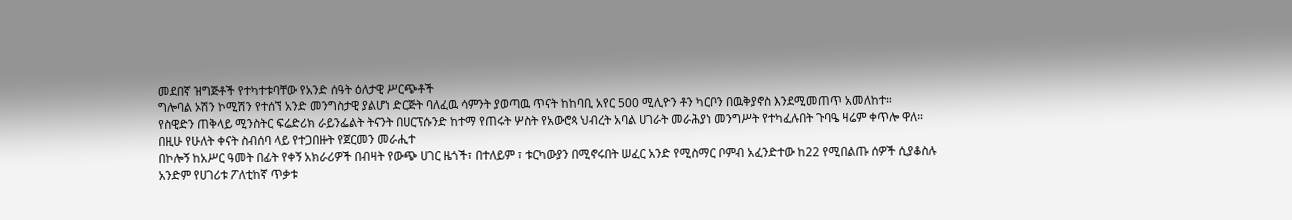መደበኛ ዝግጅቶች የተካተቱባቸው የአንድ ሰዓት ዕለታዊ ሥርጭቶች
ግሎባል ኦሽን ኮሚሽን የተሰኘ አንድ መንግስታዊ ያልሆነ ድርጅት ባለፈዉ ሳምንት ያወጣዉ ጥናት ከከባቢ አየር 500 ሚሊዮን ቶን ካርቦን በዉቅያኖስ እንደሚመጠጥ አመለከተ።
የስዊድን ጠቅላይ ሚንስትር ፍሬድሪክ ራይንፌልት ትናንት በሀርፕሱንድ ከተማ የጠሩት ሦስት የአውሮጳ ህብረት አባል ሀገራት መራሕያነ መንግሥት የተካፈሉበት ጉባዔ ዛሬም ቀጥሎ ዋለ። በዚሁ የሁለት ቀናት ስብሰባ ላይ የተጋበዙት የጀርመን መራሒተ
በኮሎኝ ከአሥር ዓመት በፊት የቀኝ አክራሪዎች በብዛት የውጭ ሀገር ዜጎች፣ በተለይም ፣ ቱርካውያን በሚኖሩበት ሠፈር አንድ የሚስማር ቦምብ አፈንድተው ከ22 የሚበልጡ ሰዎች ሲያቆስሉ አንድም የሀገሪቱ ፖለቲከኛ ጥቃቱ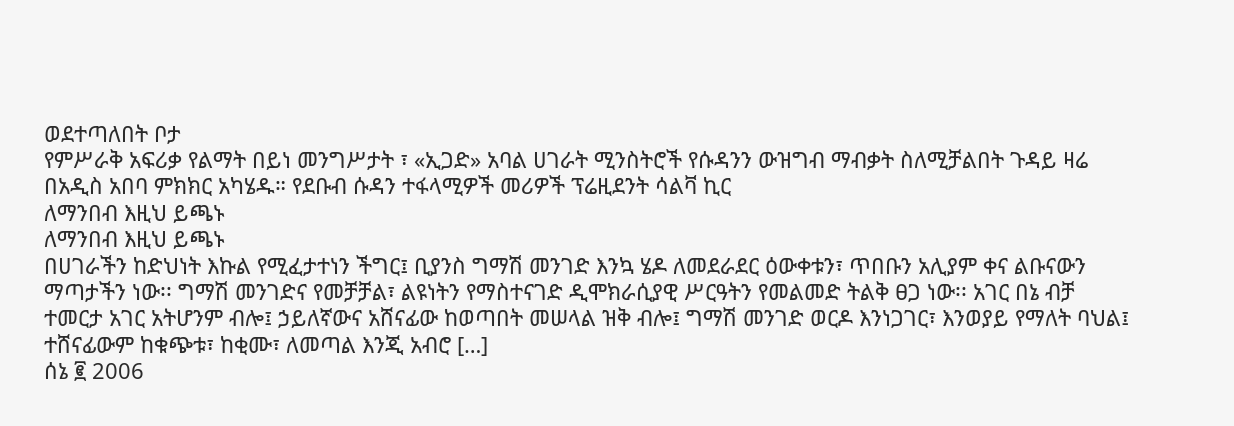ወደተጣለበት ቦታ
የምሥራቅ አፍሪቃ የልማት በይነ መንግሥታት ፣ «ኢጋድ» አባል ሀገራት ሚንስትሮች የሱዳንን ውዝግብ ማብቃት ስለሚቻልበት ጉዳይ ዛሬ በአዲስ አበባ ምክክር አካሄዱ። የደቡብ ሱዳን ተፋላሚዎች መሪዎች ፕሬዚደንት ሳልቫ ኪር
ለማንበብ እዚህ ይጫኑ
ለማንበብ እዚህ ይጫኑ
በሀገራችን ከድህነት እኩል የሚፈታተነን ችግር፤ ቢያንስ ግማሽ መንገድ እንኳ ሄዶ ለመደራደር ዕውቀቱን፣ ጥበቡን አሊያም ቀና ልቡናውን ማጣታችን ነው፡፡ ግማሽ መንገድና የመቻቻል፣ ልዩነትን የማስተናገድ ዲሞክራሲያዊ ሥርዓትን የመልመድ ትልቅ ፀጋ ነው፡፡ አገር በኔ ብቻ ተመርታ አገር አትሆንም ብሎ፤ ኃይለኛውና አሸናፊው ከወጣበት መሠላል ዝቅ ብሎ፤ ግማሽ መንገድ ወርዶ እንነጋገር፣ እንወያይ የማለት ባህል፤ ተሸናፊውም ከቁጭቱ፣ ከቂሙ፣ ለመጣል እንጂ አብሮ […]
ሰኔ ፪ 2006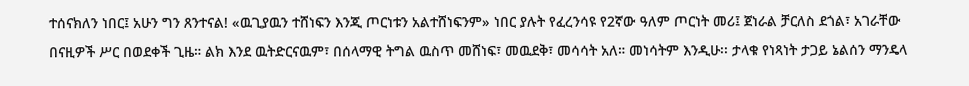ተሰናክለን ነበር፤ አሁን ግን ጸንተናል! «ዉጊያዉን ተሸነፍን እንጂ ጦርነቱን አልተሸነፍንም» ነበር ያሉት የፈረንሳዩ የ2ኛው ዓለም ጦርነት መሪ፤ ጀነራል ቻርለስ ደጎል፣ አገራቸው በናዚዎች ሥር በወደቀች ጊዜ። ልክ እንደ ዉትድርናዉም፣ በሰላማዊ ትግል ዉስጥ መሸነፍ፣ መዉደቅ፣ መሳሳት አለ። መነሳትም እንዲሁ፡፡ ታላቁ የነጻነት ታጋይ ኔልሰን ማንዴላ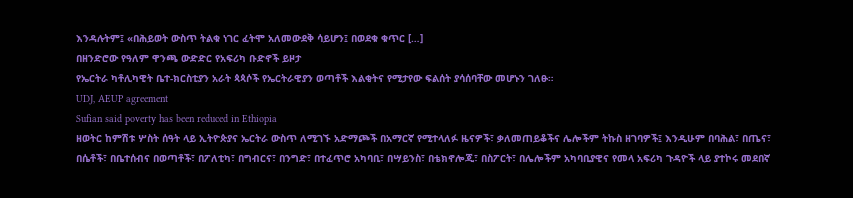እንዳሉትም፤ «በሕይወት ውስጥ ትልቁ ነገር ፈትሞ አለመውደቅ ሳይሆን፤ በወደቁ ቁጥር […]
በዘንድሮው የዓለም ዋንጫ ውድድር የአፍሪካ ቡድኖች ይዞታ
የኤርትራ ካቶሊካዊት ቤተ-ክርስቲያን አራት ጳጳሶች የኤርትራዊያን ወጣቶች እልቂትና የሚታየው ፍልሰት ያሳሰባቸው መሆኑን ገለፁ።
UDJ, AEUP agreement
Sufian said poverty has been reduced in Ethiopia
ዘወትር ከምሽቱ ሦስት ሰዓት ላይ ኢትዮጵያና ኤርትራ ውስጥ ለሚገኙ አድማጮች በአማርኛ የሚተላለፉ ዜናዎች፣ ቃለመጠይቆችና ሌሎችም ትኩስ ዘገባዎች፤ እንዲሁም በባሕል፣ በጤና፣ በሴቶች፣ በቤተሰብና በወጣቶች፣ በፖለቲካ፣ በግብርና፣ በንግድ፣ በተፈጥሮ አካባቢ፣ በሣይንስ፣ በቴክኖሎጂ፣ በስፖርት፣ በሌሎችም አካባቢያዊና የመላ አፍሪካ ጉዳዮች ላይ ያተኮሩ መደበኛ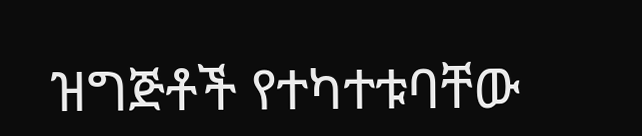ዝግጅቶች የተካተቱባቸው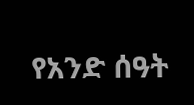የአንድ ሰዓት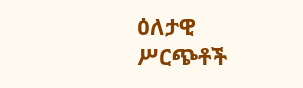ዕለታዊ ሥርጭቶች